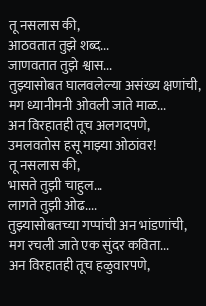तू नसलास की,
आठवतात तुझे शब्द...
जाणवतात तुझे श्वास...
तुझ्यासोबत घालवलेल्या असंख्य क्षणांची,
मग ध्यानीमनी ओवली जाते माळ...
अन विरहातही तूच अलगदपणे,
उमलवतोस हसू माझ्या ओठांवर!
तू नसलास की,
भासते तुझी चाहुल...
लागते तुझी ओढ....
तुझ्यासोबतच्या गप्पांची अन भांडणांची,
मग रचली जाते एक सुंदर कविता...
अन विरहातही तूच हळुवारपणे,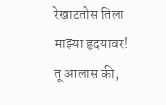रेखाटतोस तिला माझ्या हृदयावर!
तू आलास की,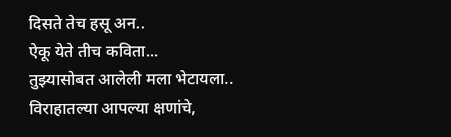दिसते तेच हसू अन..
ऐकू येते तीच कविता...
तुझ्यासोबत आलेली मला भेटायला..
विराहातल्या आपल्या क्षणांचे,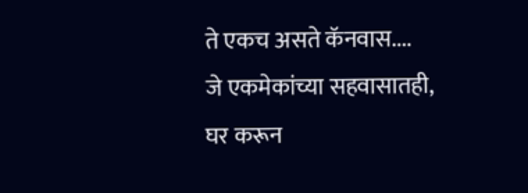ते एकच असते कॅनवास....
जे एकमेकांच्या सहवासातही,
घर करून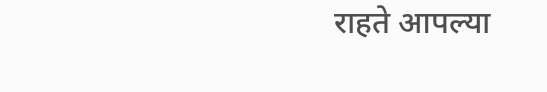राहते आपल्या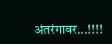अंतरंगावर...!!!!